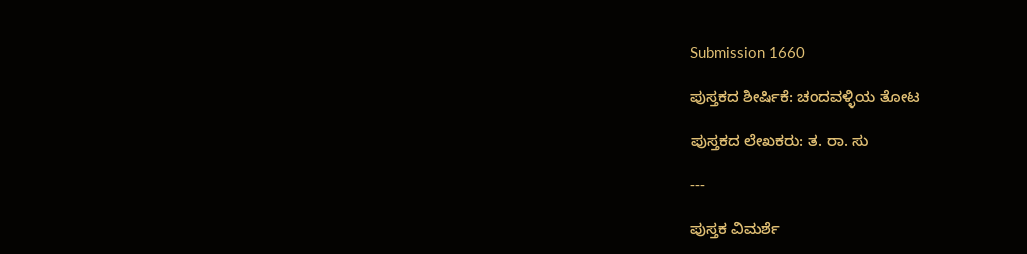Submission 1660

ಪುಸ್ತಕದ ಶೀರ್ಷಿಕೆ: ಚಂದವಳ್ಳಿಯ ತೋಟ

ಪುಸ್ತಕದ ಲೇಖಕರು: ತ. ರಾ. ಸು

---

ಪುಸ್ತಕ ವಿಮರ್ಶೆ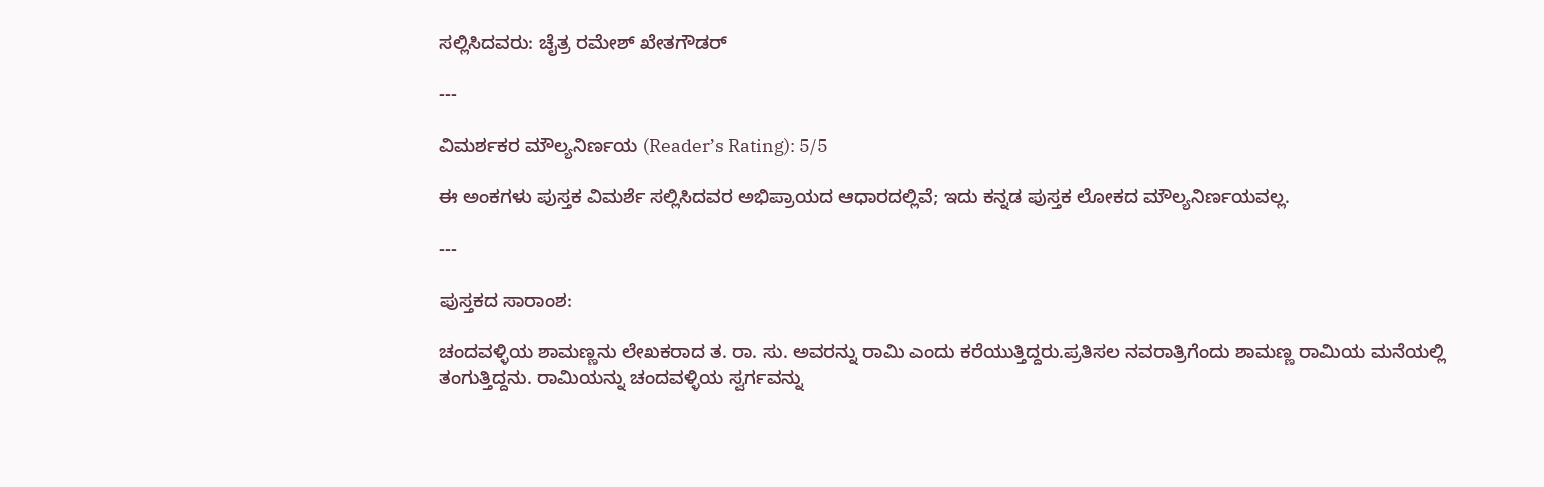ಸಲ್ಲಿಸಿದವರು: ಚೈತ್ರ ರಮೇಶ್ ಖೇತಗೌಡರ್

---

ವಿಮರ್ಶಕರ ಮೌಲ್ಯನಿರ್ಣಯ (Reader’s Rating): 5/5

ಈ ಅಂಕಗಳು ಪುಸ್ತಕ ವಿಮರ್ಶೆ ಸಲ್ಲಿಸಿದವರ ಅಭಿಪ್ರಾಯದ ಆಧಾರದಲ್ಲಿವೆ; ಇದು ಕನ್ನಡ ಪುಸ್ತಕ ಲೋಕದ ಮೌಲ್ಯನಿರ್ಣಯವಲ್ಲ.

---

ಪುಸ್ತಕದ ಸಾರಾಂಶ:

ಚಂದವಳ್ಳಿಯ ಶಾಮಣ್ಣನು ಲೇಖಕರಾದ ತ. ರಾ. ಸು. ಅವರನ್ನು ರಾಮಿ ಎಂದು ಕರೆಯುತ್ತಿದ್ದರು.ಪ್ರತಿಸಲ ನವರಾತ್ರಿಗೆಂದು ಶಾಮಣ್ಣ ರಾಮಿಯ ಮನೆಯಲ್ಲಿ ತಂಗುತ್ತಿದ್ದನು. ರಾಮಿಯನ್ನು ಚಂದವಳ್ಳಿಯ ಸ್ವರ್ಗವನ್ನು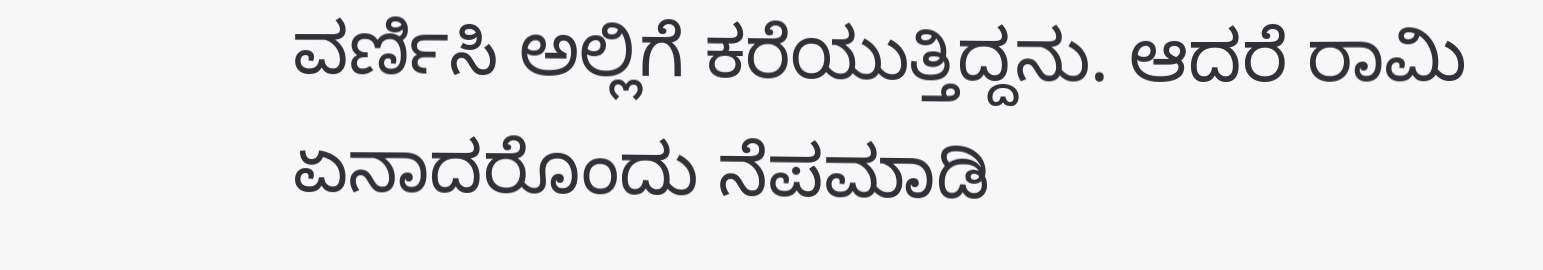ವರ್ಣಿಸಿ ಅಲ್ಲಿಗೆ ಕರೆಯುತ್ತಿದ್ದನು. ಆದರೆ ರಾಮಿ ಏನಾದರೊಂದು ನೆಪಮಾಡಿ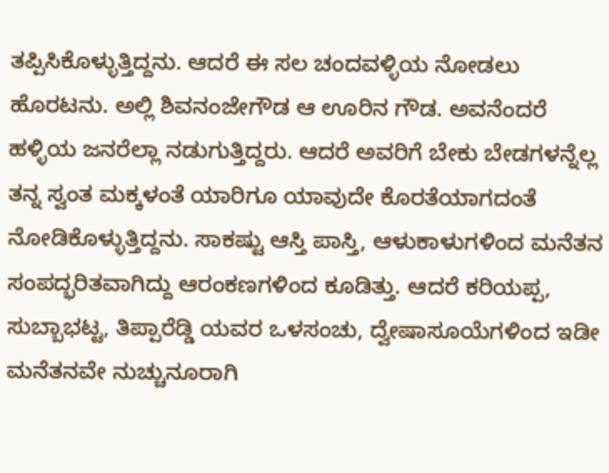ತಪ್ಪಿಸಿಕೊಳ್ಳುತ್ತಿದ್ದನು. ಆದರೆ ಈ ಸಲ ಚಂದವಳ್ಳಿಯ ನೋಡಲು ಹೊರಟನು. ಅಲ್ಲಿ ಶಿವನಂಜೇಗೌಡ ಆ ಊರಿನ ಗೌಡ. ಅವನೆಂದರೆ ಹಳ್ಳಿಯ ಜನರೆಲ್ಲಾ ನಡುಗುತ್ತಿದ್ದರು. ಆದರೆ ಅವರಿಗೆ ಬೇಕು ಬೇಡಗಳನ್ನೆಲ್ಲ ತನ್ನ ಸ್ವಂತ ಮಕ್ಕಳಂತೆ ಯಾರಿಗೂ ಯಾವುದೇ ಕೊರತೆಯಾಗದಂತೆ ನೋಡಿಕೊಳ್ಳುತ್ತಿದ್ದನು. ಸಾಕಷ್ಟು ಆಸ್ತಿ ಪಾಸ್ತಿ, ಆಳುಕಾಳುಗಳಿಂದ ಮನೆತನ ಸಂಪದ್ಭರಿತವಾಗಿದ್ದು ಆರಂಕಣಗಳಿಂದ ಕೂಡಿತ್ತು. ಆದರೆ ಕರಿಯಪ್ಪ, ಸುಬ್ಬಾಭಟ್ಟ, ತಿಪ್ಪಾರೆಡ್ಡಿ ಯವರ ಒಳಸಂಚು, ದ್ವೇಷಾಸೂಯೆಗಳಿಂದ ಇಡೀ ಮನೆತನವೇ ನುಚ್ಚುನೂರಾಗಿ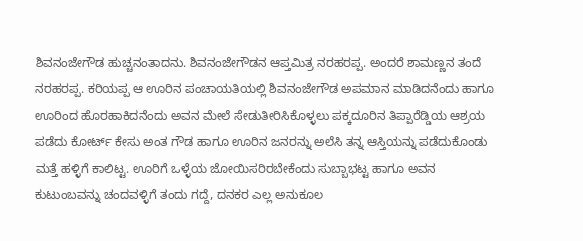ಶಿವನಂಜೇಗೌಡ ಹುಚ್ಚನಂತಾದನು. ಶಿವನಂಜೇಗೌಡನ ಆಪ್ತಮಿತ್ರ ನರಹರಪ್ಪ. ಅಂದರೆ ಶಾಮಣ್ಣನ ತಂದೆ ನರಹರಪ್ಪ. ಕರಿಯಪ್ಪ ಆ ಊರಿನ ಪಂಚಾಯತಿಯಲ್ಲಿ ಶಿವನಂಜೇಗೌಡ ಅಪಮಾನ ಮಾಡಿದನೆಂದು ಹಾಗೂ ಊರಿಂದ ಹೊರಹಾಕಿದನೆಂದು ಅವನ ಮೇಲೆ ಸೇಡುತೀರಿಸಿಕೊಳ್ಳಲು ಪಕ್ಕದೂರಿನ ತಿಪ್ಪಾರೆಡ್ಡಿಯ ಆಶ್ರಯ ಪಡೆದು ಕೋರ್ಟ್ ಕೇಸು ಅಂತ ಗೌಡ ಹಾಗೂ ಊರಿನ ಜನರನ್ನು ಅಲೆಸಿ ತನ್ನ ಆಸ್ತಿಯನ್ನು ಪಡೆದುಕೊಂಡು ಮತ್ತೆ ಹಳ್ಳಿಗೆ ಕಾಲಿಟ್ಟ. ಊರಿಗೆ ಒಳ್ಳೆಯ ಜೋಯಿಸರಿರಬೇಕೆಂದು ಸುಬ್ಬಾಭಟ್ಟ ಹಾಗೂ ಅವನ ಕುಟುಂಬವನ್ನು ಚಂದವಳ್ಳಿಗೆ ತಂದು ಗದ್ದೆ, ದನಕರ ಎಲ್ಲ ಅನುಕೂಲ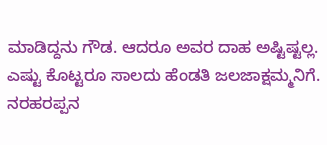ಮಾಡಿದ್ದನು ಗೌಡ. ಆದರೂ ಅವರ ದಾಹ ಅಷ್ಟಿಷ್ಟಲ್ಲ. ಎಷ್ಟು ಕೊಟ್ಟರೂ ಸಾಲದು ಹೆಂಡತಿ ಜಲಜಾಕ್ಷಮ್ಮನಿಗೆ. ನರಹರಪ್ಪನ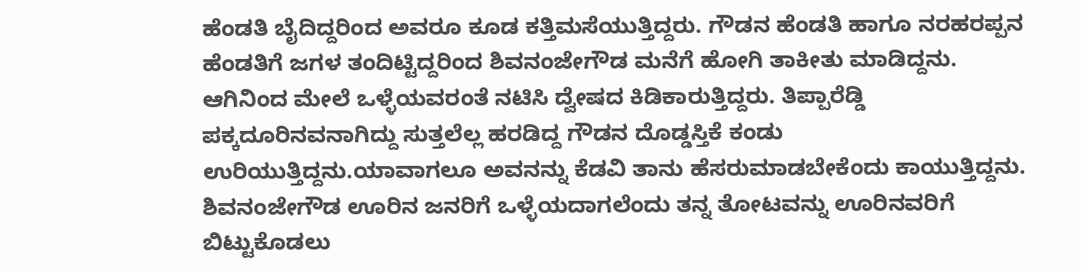ಹೆಂಡತಿ ಬೈದಿದ್ದರಿಂದ ಅವರೂ ಕೂಡ ಕತ್ತಿಮಸೆಯುತ್ತಿದ್ದರು. ಗೌಡನ ಹೆಂಡತಿ ಹಾಗೂ ನರಹರಪ್ಪನ ಹೆಂಡತಿಗೆ ಜಗಳ ತಂದಿಟ್ಟಿದ್ದರಿಂದ ಶಿವನಂಜೇಗೌಡ ಮನೆಗೆ ಹೋಗಿ ತಾಕೀತು ಮಾಡಿದ್ದನು. ಆಗಿನಿಂದ ಮೇಲೆ ಒಳ್ಳೆಯವರಂತೆ ನಟಿಸಿ ದ್ವೇಷದ ಕಿಡಿಕಾರುತ್ತಿದ್ದರು. ತಿಪ್ಪಾರೆಡ್ಡಿ ಪಕ್ಕದೂರಿನವನಾಗಿದ್ದು ಸುತ್ತಲೆಲ್ಲ ಹರಡಿದ್ದ ಗೌಡನ ದೊಡ್ಡಸ್ತಿಕೆ ಕಂಡು ಉರಿಯುತ್ತಿದ್ದನು.ಯಾವಾಗಲೂ ಅವನನ್ನು ಕೆಡವಿ ತಾನು ಹೆಸರುಮಾಡಬೇಕೆಂದು ಕಾಯುತ್ತಿದ್ದನು. ಶಿವನಂಜೇಗೌಡ ಊರಿನ ಜನರಿಗೆ ಒಳ್ಳೆಯದಾಗಲೆಂದು ತನ್ನ ತೋಟವನ್ನು ಊರಿನವರಿಗೆ ಬಿಟ್ಟುಕೊಡಲು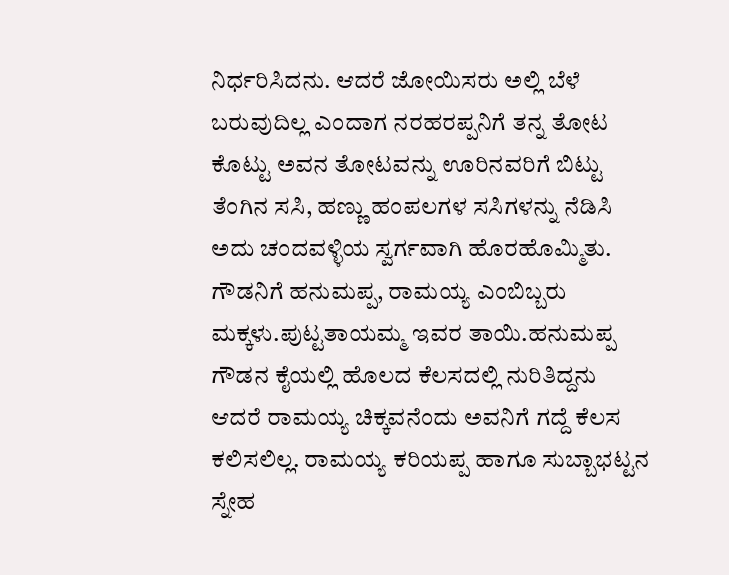ನಿರ್ಧರಿಸಿದನು. ಆದರೆ ಜೋಯಿಸರು ಅಲ್ಲಿ ಬೆಳೆ ಬರುವುದಿಲ್ಲ ಎಂದಾಗ ನರಹರಪ್ಪನಿಗೆ ತನ್ನ ತೋಟ ಕೊಟ್ಟು ಅವನ ತೋಟವನ್ನು ಊರಿನವರಿಗೆ ಬಿಟ್ಟು ತೆಂಗಿನ ಸಸಿ, ಹಣ್ಣು ಹಂಪಲಗಳ ಸಸಿಗಳನ್ನು ನೆಡಿಸಿ ಅದು ಚಂದವಳ್ಳಿಯ ಸ್ವರ್ಗವಾಗಿ ಹೊರಹೊಮ್ಮಿತು. ಗೌಡನಿಗೆ ಹನುಮಪ್ಪ, ರಾಮಯ್ಯ ಎಂಬಿಬ್ಬರು ಮಕ್ಕಳು.ಪುಟ್ಟತಾಯಮ್ಮ ಇವರ ತಾಯಿ.ಹನುಮಪ್ಪ ಗೌಡನ ಕೈಯಲ್ಲಿ ಹೊಲದ ಕೆಲಸದಲ್ಲಿ ನುರಿತಿದ್ದನು ಆದರೆ ರಾಮಯ್ಯ ಚಿಕ್ಕವನೆಂದು ಅವನಿಗೆ ಗದ್ದೆ ಕೆಲಸ ಕಲಿಸಲಿಲ್ಲ. ರಾಮಯ್ಯ ಕರಿಯಪ್ಪ ಹಾಗೂ ಸುಬ್ಬಾಭಟ್ಟನ ಸ್ನೇಹ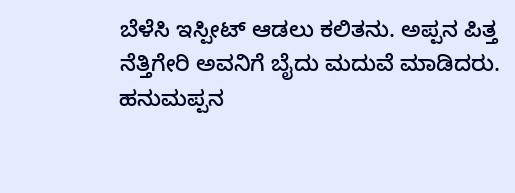ಬೆಳೆಸಿ ಇಸ್ಪೀಟ್ ಆಡಲು ಕಲಿತನು. ಅಪ್ಪನ ಪಿತ್ತ ನೆತ್ತಿಗೇರಿ ಅವನಿಗೆ ಬೈದು ಮದುವೆ ಮಾಡಿದರು. ಹನುಮಪ್ಪನ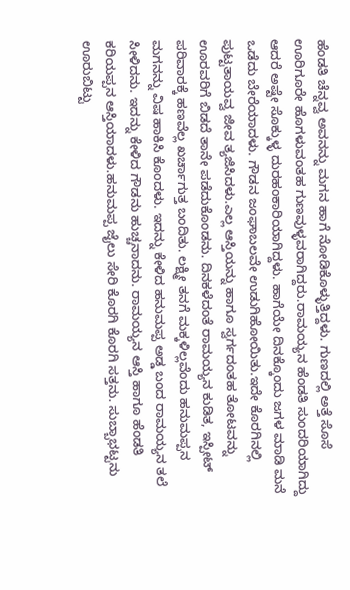ಹೆಂಡತಿ ಚೆನ್ನವ್ವ ಅವನನ್ನು ಮಗನ ಹಾಗೆ ನೋಡಿಕೊಳ್ಳುತ್ತಿದ್ದಳು. ಗುಣದಲ್ಲಿ ಅತ್ತೆ ಸೊಸೆ ಊರಿಗೂರೇ ಹೊಗಳುವಂತಹ ಗುಣವುಳ್ಳವರಾಗಿದ್ದರು.ರಾಮಯ್ಯನ ಹೆಂಡತಿ ಸುಂದರಿಯಾಗಿದ್ದು ಆದರೆ ಅಷ್ಟೇ ಸೊಕ್ಕುಳ್ಳ ದುರಹಂಕಾರಿಯಾಗಿದ್ದಳು. ಹಾಗೆಯೇ ದಿನಕ್ಕೊಂದು ಜಗಳ ಮಾಡಿ ಮನೆ ಒಡೆದು ಬೇರೆಯಾದಳು. ಗೌಡನ ಜಂಘಾಬಲವೇ ಉಡುಗಿಹೋಯಿತು.ಇದೇ ಕೊರಗಿನಲ್ಲಿ ಪುಟ್ಟತಾಯವ್ವ ಜೀವ ತ್ಯಜಿಸಿದಳು.ಎಲ್ಲ ಆಸ್ತಿಯನ್ನು ಹಾಗೂ ಸ್ವರ್ಗದಂತಹ ತೋಟವನ್ನು ಊರವರಿಗೆ ಬಿಡದೆ ತಾನೇ ಪಡೆದುಕೊಂಡನು. ದಿನಕಳೆದಂತೆ ರಾಮಯ್ಯನ ಕುಡಿತ, ಇಸ್ಪೀಟ್ ಪರಿವಾರಕ್ಕೆ ಹಣವೆಲ್ಲ ಖರ್ಚಾಗುತ್ತ ಬಂದಿತು. ಲಕ್ಷ್ಮೀ ತನಗೆ ಮಕ್ಕಳಿಲ್ಲವೆಂದು ಹನುಮಪ್ಪನ ಮಗನನ್ನು ವಿಷ ಹಾಕಿಸಿ ಕೊಂದಳು. ಇದನ್ನು ಕೇಳಿದ ಹನುಮಪ್ಪ ಅಡ್ಡ ಬಂದ ರಾಮಯ್ಯನ ತಲೆ ಸೀಳಿದನು. ಇದನ್ನು ಕೇಳಿದ ಗೌಡನು ಹುಚ್ಚನಾದನು. ರಾಮಯ್ಯನ ಆಸ್ತಿ ಹಾಗೂ ಹೆಂಡತಿ ಕರಿಯಪ್ಪನ ಆಸ್ತಿಯಾದಳು.ಹನುಮಪ್ಪ ಜೈಲು ಸೇರಿ ಕೊರಗಿ ಕೊರಗಿ ಸತ್ತನು. ಸುಬ್ಬಾಭಟ್ಟನು ಊರುಬಿಟ್ಟು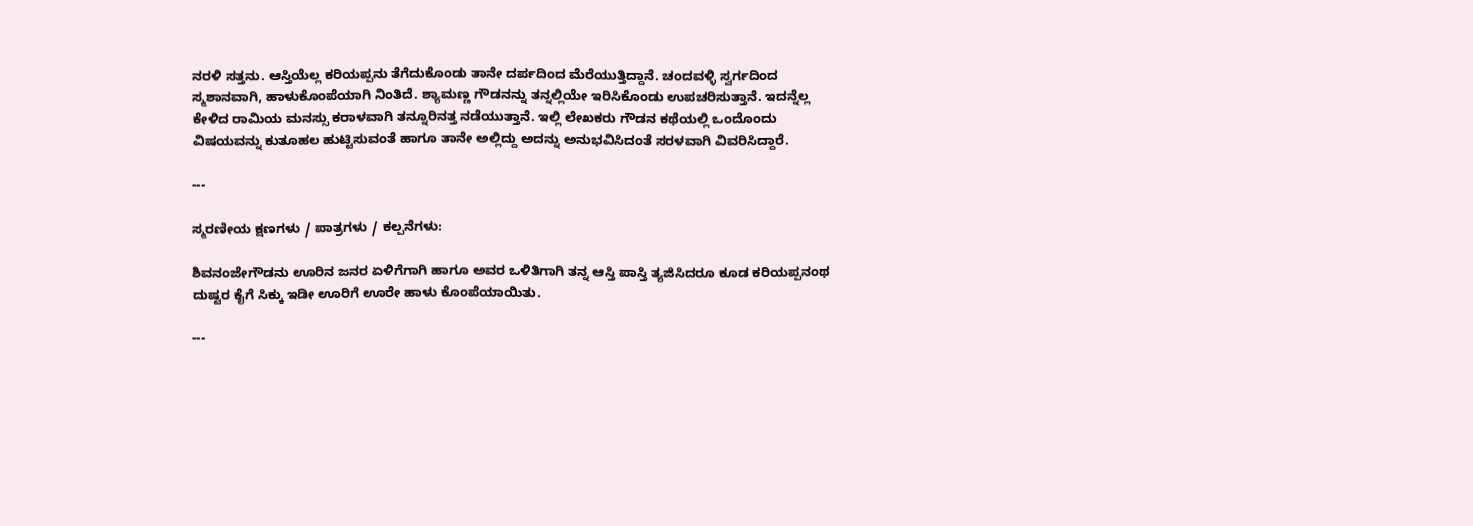ನರಳಿ ಸತ್ತನು. ಆಸ್ತಿಯೆಲ್ಲ ಕರಿಯಪ್ಪನು ತೆಗೆದುಕೊಂಡು ತಾನೇ ದರ್ಪದಿಂದ ಮೆರೆಯುತ್ತಿದ್ದಾನೆ. ಚಂದವಳ್ಳಿ ಸ್ವರ್ಗದಿಂದ ಸ್ಮಶಾನವಾಗಿ, ಹಾಳುಕೊಂಪೆಯಾಗಿ ನಿಂತಿದೆ. ಶ್ಯಾಮಣ್ಣ ಗೌಡನನ್ನು ತನ್ನಲ್ಲಿಯೇ ಇರಿಸಿಕೊಂಡು ಉಪಚರಿಸುತ್ತಾನೆ. ಇದನ್ನೆಲ್ಲ ಕೇಳಿದ ರಾಮಿಯ ಮನಸ್ಸು ಕರಾಳವಾಗಿ ತನ್ನೂರಿನತ್ತ ನಡೆಯುತ್ತಾನೆ. ಇಲ್ಲಿ ಲೇಖಕರು ಗೌಡನ ಕಥೆಯಲ್ಲಿ ಒಂದೊಂದು ವಿಷಯವನ್ನು ಕುತೂಹಲ ಹುಟ್ಟಿಸುವಂತೆ ಹಾಗೂ ತಾನೇ ಅಲ್ಲಿದ್ದು ಅದನ್ನು ಅನುಭವಿಸಿದಂತೆ ಸರಳವಾಗಿ ವಿವರಿಸಿದ್ದಾರೆ.

---

ಸ್ಮರಣೀಯ ಕ್ಷಣಗಳು / ಪಾತ್ರಗಳು / ಕಲ್ಪನೆಗಳು:

ಶಿವನಂಜೇಗೌಡನು ಊರಿನ ಜನರ ಏಳಿಗೆಗಾಗಿ ಹಾಗೂ ಅವರ ಒಳಿತಿಗಾಗಿ ತನ್ನ ಆಸ್ತಿ ಪಾಸ್ತಿ ತ್ಯಜಿಸಿದರೂ ಕೂಡ ಕರಿಯಪ್ಪನಂಥ ದುಷ್ಟರ ಕೈಗೆ ಸಿಕ್ಕು ಇಡೀ ಊರಿಗೆ ಊರೇ ಹಾಳು ಕೊಂಪೆಯಾಯಿತು.

---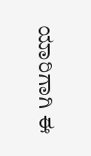ಯಾರಿಗಾಗಿ ಈ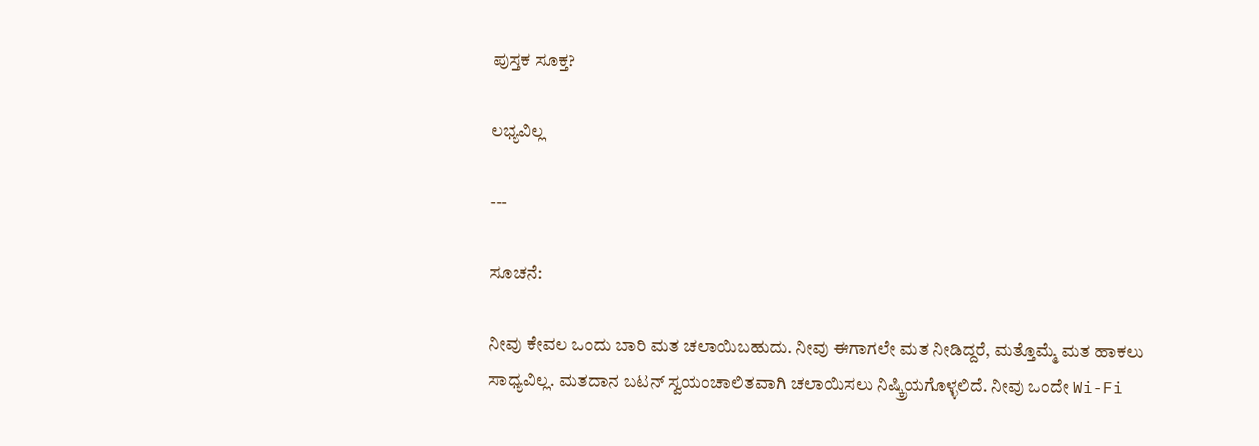ಪುಸ್ತಕ ಸೂಕ್ತ?

ಲಭ್ಯವಿಲ್ಲ

---

ಸೂಚನೆ:

ನೀವು ಕೇವಲ ಒಂದು ಬಾರಿ ಮತ ಚಲಾಯಿಬಹುದು. ನೀವು ಈಗಾಗಲೇ ಮತ ನೀಡಿದ್ದರೆ, ಮತ್ತೊಮ್ಮೆ ಮತ ಹಾಕಲು ಸಾಧ್ಯವಿಲ್ಲ. ಮತದಾನ ಬಟನ್ ಸ್ವಯಂಚಾಲಿತವಾಗಿ ಚಲಾಯಿಸಲು ನಿಷ್ಕ್ರಿಯಗೊಳ್ಳಲಿದೆ. ನೀವು ಒಂದೇ Wi-Fi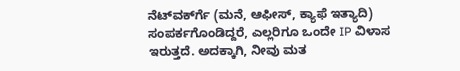ನೆಟ್‌ವರ್ಕ್‍ಗೆ (ಮನೆ, ಆಫೀಸ್, ಕ್ಯಾಫೆ ಇತ್ಯಾದಿ) ಸಂಪರ್ಕಗೊಂಡಿದ್ದರೆ, ಎಲ್ಲರಿಗೂ ಒಂದೇ IP ವಿಳಾಸ ಇರುತ್ತದೆ. ಅದಕ್ಕಾಗಿ, ನೀವು ಮತ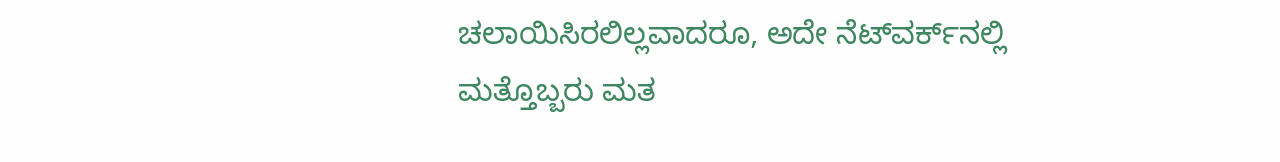ಚಲಾಯಿಸಿರಲಿಲ್ಲವಾದರೂ, ಅದೇ ನೆಟ್‌ವರ್ಕ್‌ನಲ್ಲಿ ಮತ್ತೊಬ್ಬರು ಮತ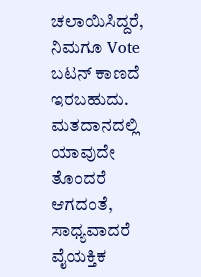ಚಲಾಯಿಸಿದ್ದರೆ, ನಿಮಗೂ Vote ಬಟನ್ ಕಾಣದೆ ಇರಬಹುದು. ಮತದಾನದಲ್ಲಿ ಯಾವುದೇ ತೊಂದರೆ ಆಗದಂತೆ, ಸಾಧ್ಯವಾದರೆ ವೈಯಕ್ತಿಕ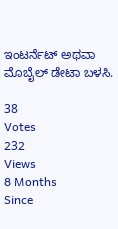ಇಂಟರ್ನೆಟ್ ಅಥವಾ ಮೊಬೈಲ್ ಡೇಟಾ ಬಳಸಿ.

38
Votes
232
Views
8 Months
Since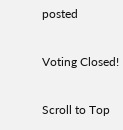posted

Voting Closed!

Scroll to Top